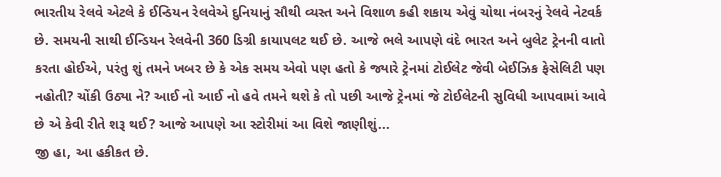ભારતીય રેલવે એટલે કે ઈન્ડિયન રેલવેએ દુનિયાનું સૌથી વ્યસ્ત અને વિશાળ કહી શકાય એવું ચોથા નંબરનું રેલવે નેટવર્ક છે. સમયની સાથી ઈન્ડિયન રેલવેની 360 ડિગ્રી કાયાપલટ થઈ છે. આજે ભલે આપણે વંદે ભારત અને બુલેટ ટ્રેનની વાતો કરતા હોઈએ, પરંતુ શું તમને ખબર છે કે એક સમય એવો પણ હતો કે જ્યારે ટ્રેનમાં ટોઈલેટ જેવી બેઈઝિક ફેસેલિટી પણ નહોતી? ચોંકી ઉઠ્યા ને? આઈ નો આઈ નો હવે તમને થશે કે તો પછી આજે ટ્રેનમાં જે ટોઈલેટની સુવિધી આપવામાં આવે છે એ કેવી રીતે શરૂ થઈ? આજે આપણે આ સ્ટોરીમાં આ વિશે જાણીશું...
જી હા, આ હકીકત છે.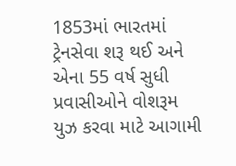1853માં ભારતમાં ટ્રેનસેવા શરૂ થઈ અને એના 55 વર્ષ સુધી પ્રવાસીઓને વોશરૂમ યુઝ કરવા માટે આગામી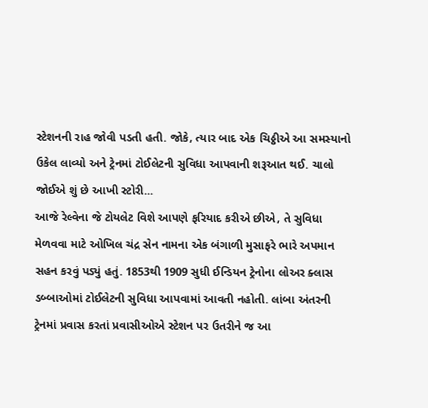સ્ટેશનની રાહ જોવી પડતી હતી. જોકે, ત્યાર બાદ એક ચિઠ્ઠીએ આ સમસ્યાનો ઉકેલ લાવ્યો અને ટ્રેનમાં ટોઈલેટની સુવિધા આપવાની શરૂઆત થઈ. ચાલો જોઈએ શું છે આખી સ્ટોરી...
આજે રેલ્વેના જે ટોયલેટ વિશે આપણે ફરિયાદ કરીએ છીએ, તે સુવિધા મેળવવા માટે ઓખિલ ચંદ્ર સેન નામના એક બંગાળી મુસાફરે ભારે અપમાન સહન કરવું પડ્યું હતું. 1853થી 1909 સુધી ઈન્ડિયન ટ્રેનોના લોઅર ક્લાસ ડબ્બાઓમાં ટોઈલેટની સુવિધા આપવામાં આવતી નહોતી. લાંબા અંતરની ટ્રેનમાં પ્રવાસ કરતાં પ્રવાસીઓએ સ્ટેશન પર ઉતરીને જ આ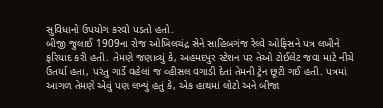સુવિધાનો ઉપયોગ કરવો પડતો હતો.
બીજી જુલાઈ 1909ના રોજ ઓખિલચંદ્ર સેને સાહિબગંજ રેલ્વે ઓફિસને પત્ર લખીને ફરિયાદ કરી હતી. તેમણે જણાવ્યું કે, અહમદપુર સ્ટેશન પર તેઓ ટોઈલેટ જવા માટે નીચે ઉતર્યા હતા, પરંતુ ગાર્ડે વહેલાં જ વ્હીસલ વગાડી દેતાં તેમની ટ્રેન છૂટી ગઈ હતી. પત્રમાં આગળ તેમણે એવું પણ લખ્યું હતું કે, એક હાથમાં લોટો અને બીજા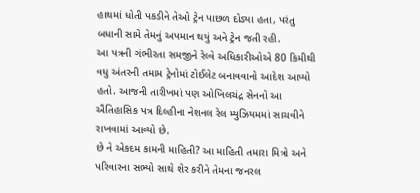હાથમાં ધોતી પકડીને તેઓ ટ્રેન પાછળ દોડ્યા હતા, પરંતુ બધાની સામે તેમનું અપમાન થયું અને ટ્રેન જતી રહી.
આ પત્રની ગંભીરતા સમજીને રેલ્વે અધિકારીઓએ 80 કિમીથી વધુ અંતરની તમામ ટ્રેનોમાં ટોઈલેટ બનાવવાનો આદેશ આપ્યો હતો. આજની તારીખમાં પણ ઓખિલચંદ્ર સેનનો આ ઐતિહાસિક પત્ર દિલ્હીના નેશનલ રેલ મ્યુઝિયમમાં સાચવીને રાખવામાં આવ્યો છે.
છે ને એકદમ કામની માહિતી? આ માહિતી તમારા મિત્રો અને પરિવારના સભ્યો સાથે શેર કરીને તેમના જનરલ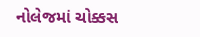નોલેજમાં ચોક્કસ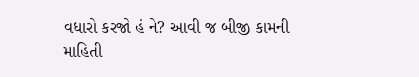વધારો કરજો હં ને? આવી જ બીજી કામની માહિતી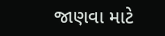જાણવા માટે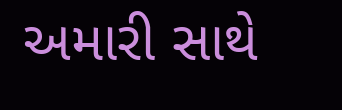અમારી સાથે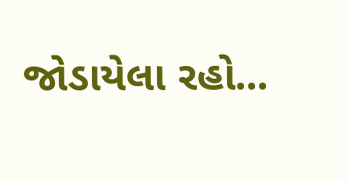જોડાયેલા રહો...